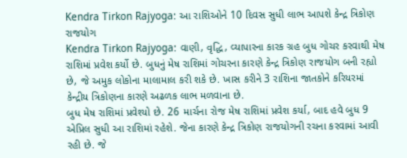Kendra Tirkon Rajyoga: આ રાશિઓને 10 દિવસ સુધી લાભ આપશે કેન્દ્ર ત્રિકોણ રાજયોગ
Kendra Tirkon Rajyoga: વાણી, વૃદ્ધિ, વ્યાપારના કારક ગ્રહ બુધ ગોચર કરવાથી મેષ રાશિમાં પ્રવેશ કર્યો છે. બુધનું મેષ રાશિમાં ગોચરના કારણે કેન્દ્ર ત્રિકોણ રાજયોગ બની રહ્યો છે, જે અમુક લોકોના માલામાલ કરી શકે છે. ખાસ કરીને 3 રાશિના જાતકોને કરિયરમાં કેન્દ્રીય ત્રિકોણના કારણે અઢળક લાભ મળવાના છે.
બુધ મેષ રાશિમાં પ્રવેશ્યો છે. 26 માર્ચના રોજ મેષ રાશિમાં પ્રવેશ કર્યા, બાદ હવે બુધ 9 એપ્રિલ સુધી આ રાશિમાં રહેશે. જેના કારણે કેન્દ્ર ત્રિકોણ રાજયોગની રચના કરવામાં આવી રહી છે. જે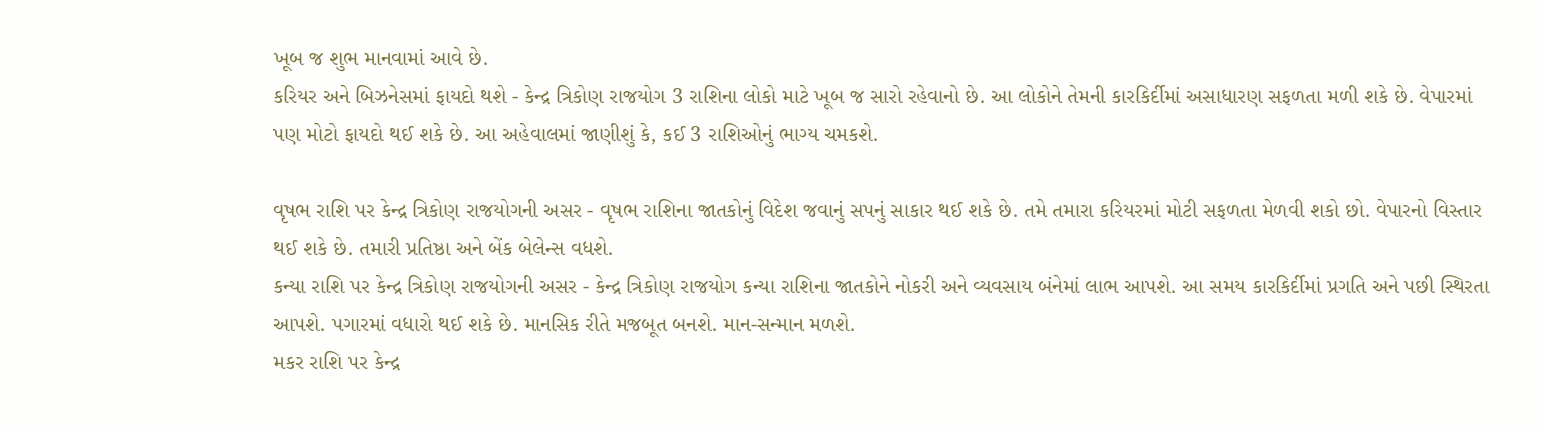ખૂબ જ શુભ માનવામાં આવે છે.
કરિયર અને બિઝનેસમાં ફાયદો થશે - કેન્દ્ર ત્રિકોણ રાજયોગ 3 રાશિના લોકો માટે ખૂબ જ સારો રહેવાનો છે. આ લોકોને તેમની કારકિર્દીમાં અસાધારણ સફળતા મળી શકે છે. વેપારમાં પણ મોટો ફાયદો થઈ શકે છે. આ અહેવાલમાં જાણીશું કે, કઈ 3 રાશિઓનું ભાગ્ય ચમકશે.

વૃષભ રાશિ પર કેન્દ્ર ત્રિકોણ રાજયોગની અસર - વૃષભ રાશિના જાતકોનું વિદેશ જવાનું સપનું સાકાર થઈ શકે છે. તમે તમારા કરિયરમાં મોટી સફળતા મેળવી શકો છો. વેપારનો વિસ્તાર થઈ શકે છે. તમારી પ્રતિષ્ઠા અને બેંક બેલેન્સ વધશે.
કન્યા રાશિ પર કેન્દ્ર ત્રિકોણ રાજયોગની અસર - કેન્દ્ર ત્રિકોણ રાજયોગ કન્યા રાશિના જાતકોને નોકરી અને વ્યવસાય બંનેમાં લાભ આપશે. આ સમય કારકિર્દીમાં પ્રગતિ અને પછી સ્થિરતા આપશે. પગારમાં વધારો થઈ શકે છે. માનસિક રીતે મજબૂત બનશે. માન-સન્માન મળશે.
મકર રાશિ પર કેન્દ્ર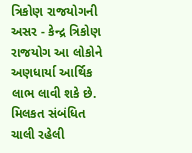ત્રિકોણ રાજયોગની અસર - કેન્દ્ર ત્રિકોણ રાજયોગ આ લોકોને અણધાર્યા આર્થિક લાભ લાવી શકે છે. મિલકત સંબંધિત ચાલી રહેલી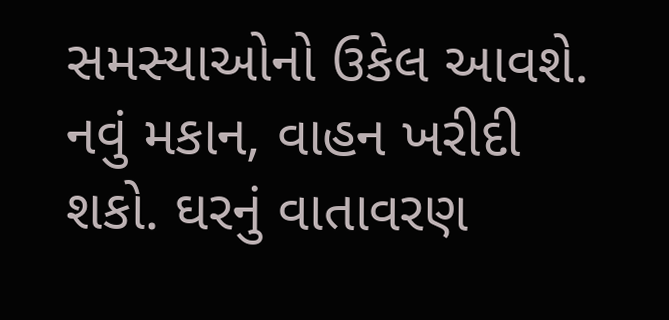સમસ્યાઓનો ઉકેલ આવશે. નવું મકાન, વાહન ખરીદી શકો. ઘરનું વાતાવરણ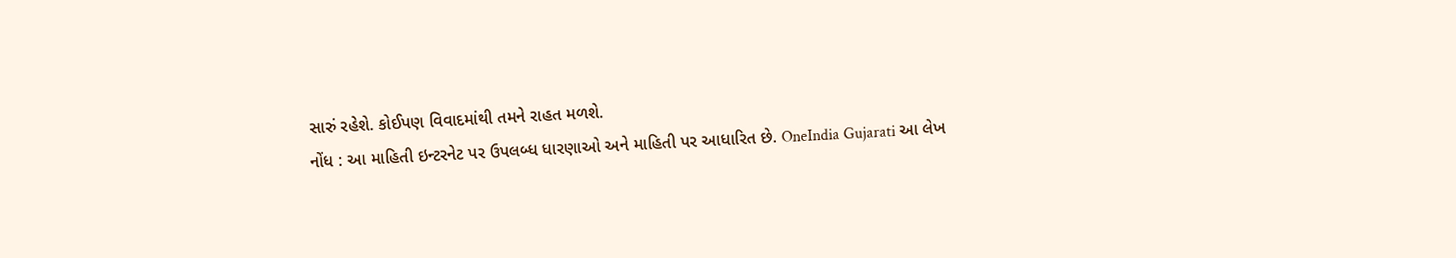સારું રહેશે. કોઈપણ વિવાદમાંથી તમને રાહત મળશે.
નોંધ : આ માહિતી ઇન્ટરનેટ પર ઉપલબ્ધ ધારણાઓ અને માહિતી પર આધારિત છે. OneIndia Gujarati આ લેખ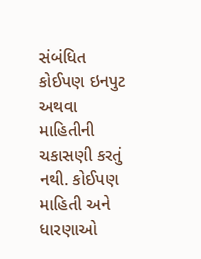સંબંધિત કોઈપણ ઇનપુટ અથવા માહિતીની ચકાસણી કરતું નથી. કોઈપણ માહિતી અને ધારણાઓ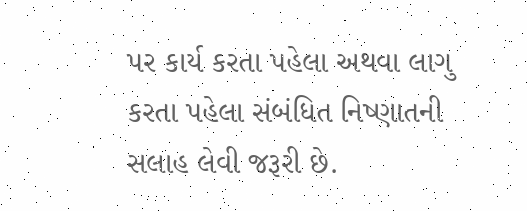પર કાર્ય કરતા પહેલા અથવા લાગુ કરતા પહેલા સંબંધિત નિષ્ણાતની સલાહ લેવી જરૂરી છે.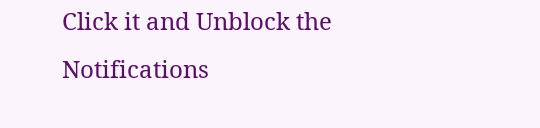Click it and Unblock the Notifications